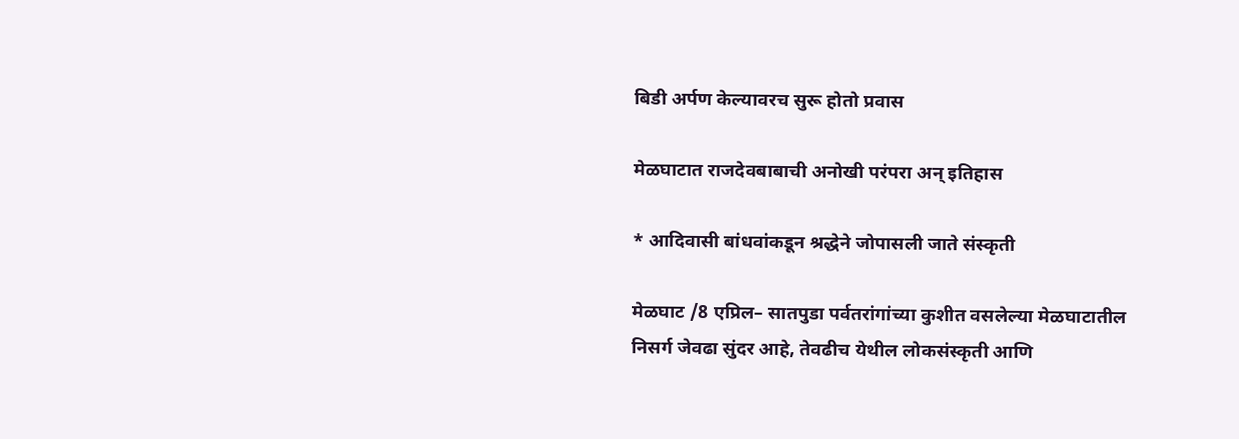बिडी अर्पण केल्यावरच सुरू होतो प्रवास

मेळघाटात राजदेवबाबाची अनोखी परंपरा अन् इतिहास

* आदिवासी बांधवांकडून श्रद्धेने जोपासली जाते संस्कृती

मेळघाट /8 एप्रिल– सातपुडा पर्वतरांगांच्या कुशीत वसलेल्या मेळघाटातील निसर्ग जेवढा सुंदर आहे, तेवढीच येथील लोकसंस्कृती आणि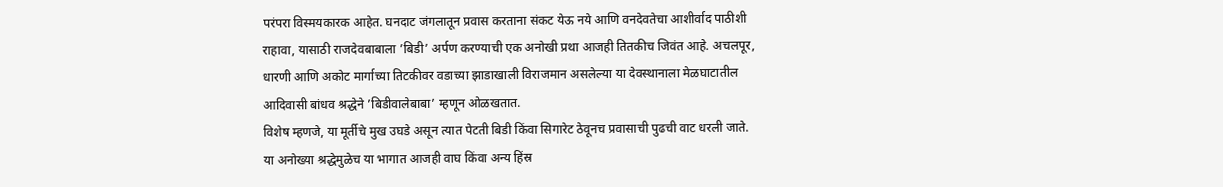परंपरा विस्मयकारक आहेत. घनदाट जंगलातून प्रवास करताना संकट येऊ नये आणि वनदेवतेचा आशीर्वाद पाठीशी राहावा, यासाठी राजदेवबाबाला ’बिडी’ अर्पण करण्याची एक अनोखी प्रथा आजही तितकीच जिवंत आहे. अचलपूर, धारणी आणि अकोट मार्गाच्या तिटकीवर वडाच्या झाडाखाली विराजमान असलेल्या या देवस्थानाला मेळघाटातील आदिवासी बांधव श्रद्धेने ’बिडीवालेबाबा’ म्हणून ओळखतात.
विशेष म्हणजे, या मूर्तीचे मुख उघडे असून त्यात पेटती बिडी किंवा सिगारेट ठेवूनच प्रवासाची पुढची वाट धरली जाते. या अनोख्या श्रद्धेमुळेच या भागात आजही वाघ किंवा अन्य हिंस्र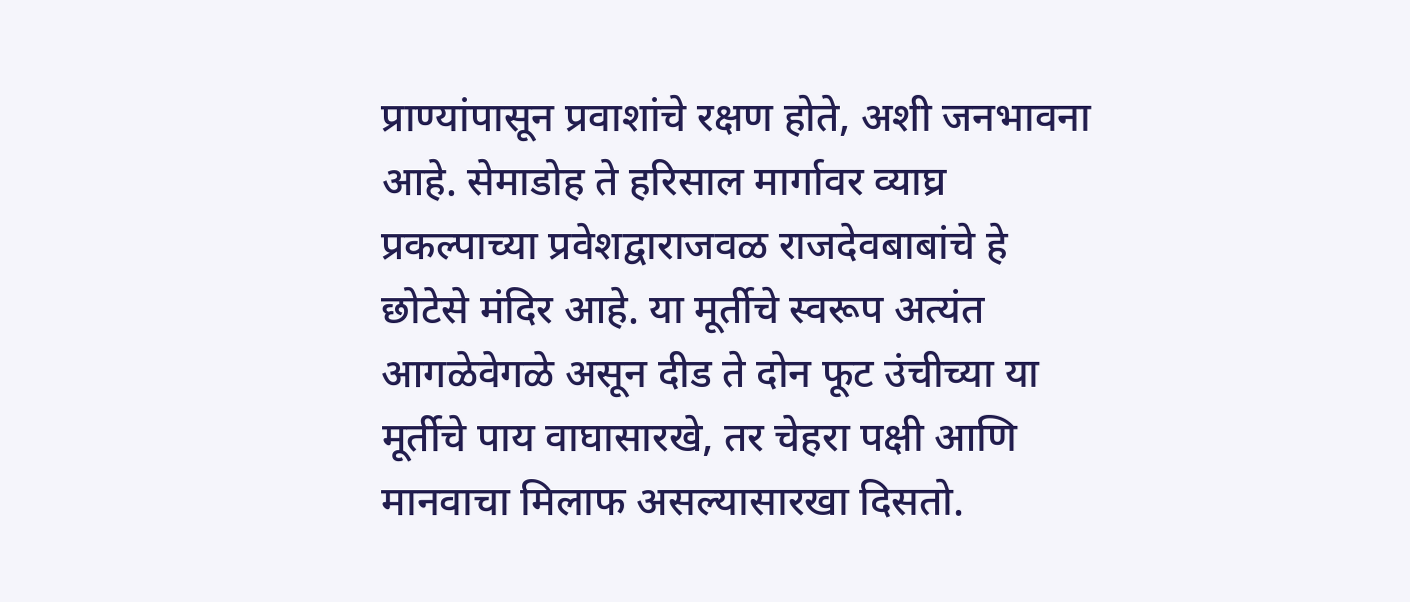प्राण्यांपासून प्रवाशांचे रक्षण होते, अशी जनभावना आहे. सेमाडोह ते हरिसाल मार्गावर व्याघ्र प्रकल्पाच्या प्रवेशद्वाराजवळ राजदेवबाबांचे हे छोटेसे मंदिर आहे. या मूर्तीचे स्वरूप अत्यंत आगळेवेगळे असून दीड ते दोन फूट उंचीच्या या मूर्तीचे पाय वाघासारखे, तर चेहरा पक्षी आणि मानवाचा मिलाफ असल्यासारखा दिसतो.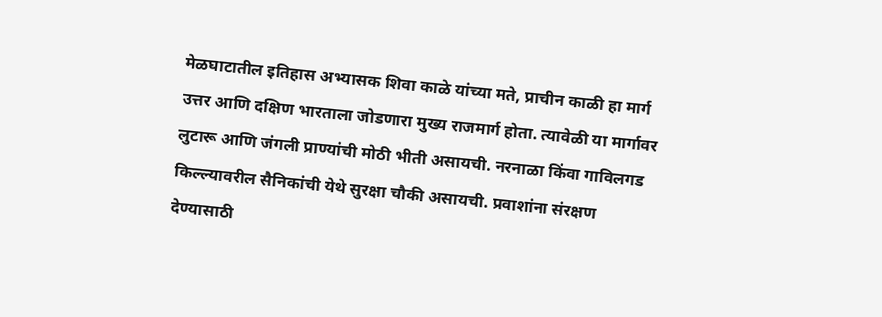मेळघाटातील इतिहास अभ्यासक शिवा काळे यांच्या मते, प्राचीन काळी हा मार्ग उत्तर आणि दक्षिण भारताला जोडणारा मुख्य राजमार्ग होता. त्यावेळी या मार्गावर लुटारू आणि जंगली प्राण्यांची मोठी भीती असायची. नरनाळा किंवा गाविलगड किल्ल्यावरील सैनिकांची येथे सुरक्षा चौकी असायची. प्रवाशांना संरक्षण देण्यासाठी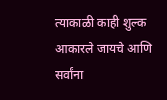त्याकाळी काही शुल्क आकारले जायचे आणि सर्वांना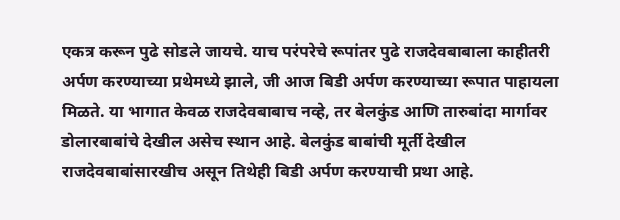एकत्र करून पुढे सोडले जायचे. याच परंपरेचे रूपांतर पुढे राजदेवबाबाला काहीतरी अर्पण करण्याच्या प्रथेमध्ये झाले, जी आज बिडी अर्पण करण्याच्या रूपात पाहायला मिळते. या भागात केवळ राजदेवबाबाच नव्हे, तर बेलकुंड आणि तारुबांदा मार्गावर डोलारबाबांचे देखील असेच स्थान आहे. बेलकुंड बाबांची मूर्ती देखील राजदेवबाबांसारखीच असून तिथेही बिडी अर्पण करण्याची प्रथा आहे.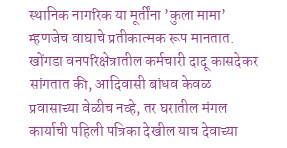स्थानिक नागरिक या मूर्तींना ’कुला मामा’ म्हणजेच वाघाचे प्रतीकात्मक रूप मानतात. खोंगडा वनपरिक्षेत्रातील कर्मचारी दादू कासदेकर सांगतात की, आदिवासी बांधव केवळ प्रवासाच्या वेळीच नव्हे, तर घरातील मंगल कार्याची पहिली पत्रिका देखील याच देवाच्या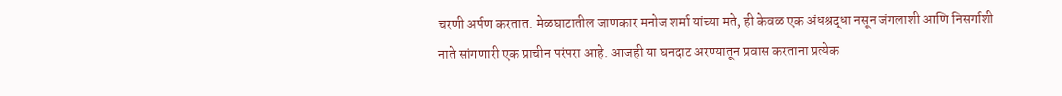चरणी अर्पण करतात. मेळघाटातील जाणकार मनोज शर्मा यांच्या मते, ही केवळ एक अंधश्रद्धा नसून जंगलाशी आणि निसर्गाशी नाते सांगणारी एक प्राचीन परंपरा आहे. आजही या घनदाट अरण्यातून प्रवास करताना प्रत्येक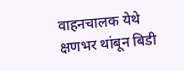वाहनचालक येथे क्षणभर थांबून बिडी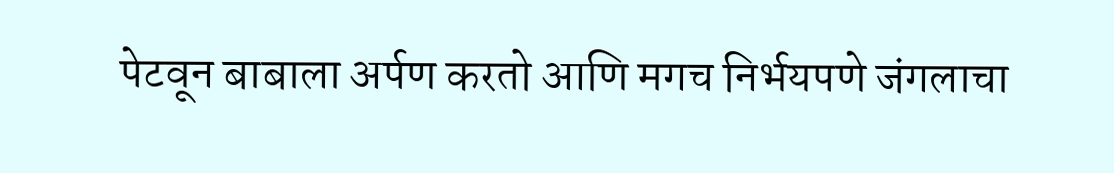पेटवून बाबाला अर्पण करतो आणि मगच निर्भयपणे जंगलाचा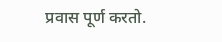प्रवास पूर्ण करतो.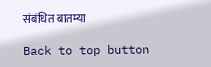संबंधित बातम्या

Back to top button